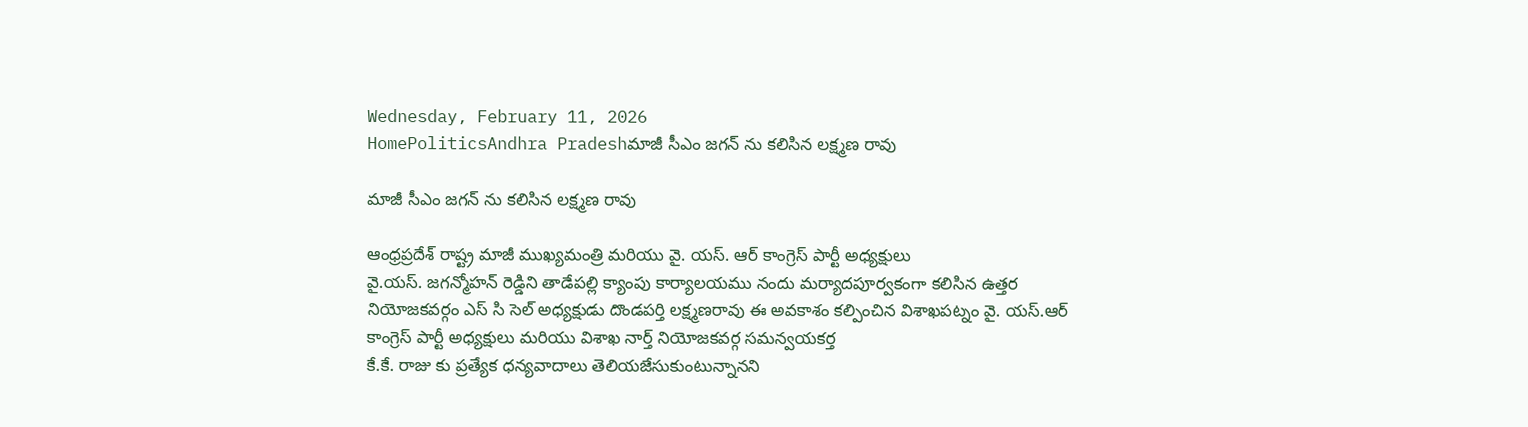Wednesday, February 11, 2026
HomePoliticsAndhra Pradeshమాజీ సీఎం జగన్ ను కలిసిన లక్ష్మణ రావు

మాజీ సీఎం జగన్ ను కలిసిన లక్ష్మణ రావు

ఆంధ్రప్రదేశ్ రాష్ట్ర మాజీ ముఖ్యమంత్రి మరియు వై. యస్. ఆర్ కాంగ్రెస్ పార్టీ అధ్యక్షులు
వై.యస్. జగన్మోహన్ రెడ్డిని తాడేపల్లి క్యాంపు కార్యాలయము నందు మర్యాదపూర్వకంగా కలిసిన ఉత్తర నియోజకవర్గం ఎస్ సి సెల్ అధ్యక్షుడు దొండపర్తి లక్ష్మణరావు ఈ అవకాశం కల్పించిన విశాఖపట్నం వై. యస్.ఆర్ కాంగ్రెస్ పార్టీ అధ్యక్షులు మరియు విశాఖ నార్త్ నియోజకవర్గ సమన్వయకర్త
కే.కే. రాజు కు ప్రత్యేక ధన్యవాదాలు తెలియజేసుకుంటున్నానని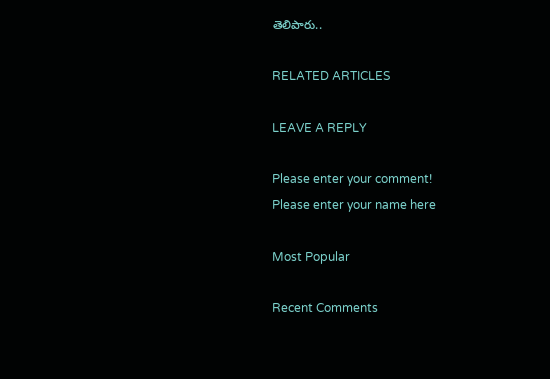తెలిపారు..

RELATED ARTICLES

LEAVE A REPLY

Please enter your comment!
Please enter your name here

Most Popular

Recent Comments